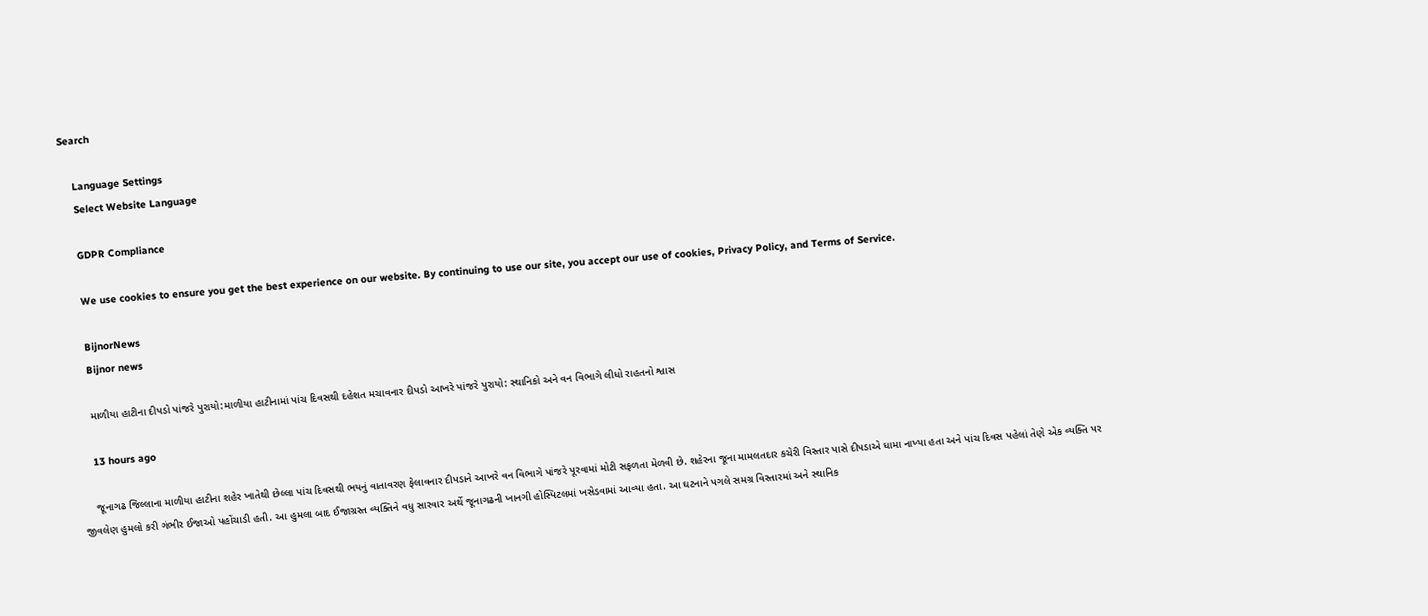Search

    Language Settings
    Select Website Language

    GDPR Compliance

    We use cookies to ensure you get the best experience on our website. By continuing to use our site, you accept our use of cookies, Privacy Policy, and Terms of Service.

    BijnorNews
    Bijnor news

    માળીયા હાટીના દીપડો પાંજરે પુરાયો:માળીયા હાટીનામાં પાંચ દિવસથી દહેશત મચાવનાર દીપડો આખરે પાંજરે પુરાયો: સ્થાનિકો અને વન વિભાગે લીધો રાહતનો શ્વાસ

    13 hours ago

    જૂનાગઢ જિલ્લાના માળીયા હાટીના શહેર ખાતેથી છેલ્લા પાંચ દિવસથી ભયનું વાતાવરણ ફેલાવનાર દીપડાને આખરે વન વિભાગે પાંજરે પૂરવામાં મોટી સફળતા મેળવી છે. શહેરના જૂના મામલતદાર કચેરી વિસ્તાર પાસે દીપડાએ ધામા નાખ્યા હતા અને પાંચ દિવસ પહેલાં તેણે એક વ્યક્તિ પર જીવલેણ હુમલો કરી ગંભીર ઈજાઓ પહોંચાડી હતી. આ હુમલા બાદ ઈજાગ્રસ્ત વ્યક્તિને વધુ સારવાર અર્થે જૂનાગઢની ખાનગી હોસ્પિટલમાં ખસેડવામાં આવ્યા હતા. આ ઘટનાને પગલે સમગ્ર વિસ્તારમાં અને સ્થાનિક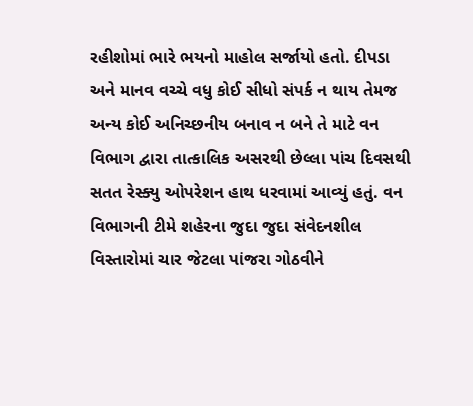રહીશોમાં ભારે ભયનો માહોલ સર્જાયો હતો. દીપડા અને માનવ વચ્ચે વધુ કોઈ સીધો સંપર્ક ન થાય તેમજ અન્ય કોઈ અનિચ્છનીય બનાવ ન બને તે માટે વન વિભાગ દ્વારા તાત્કાલિક અસરથી છેલ્લા પાંચ દિવસથી સતત રેસ્ક્યુ ઓપરેશન હાથ ધરવામાં આવ્યું હતું. વન વિભાગની ટીમે શહેરના જુદા જુદા સંવેદનશીલ વિસ્તારોમાં ચાર જેટલા પાંજરા ગોઠવીને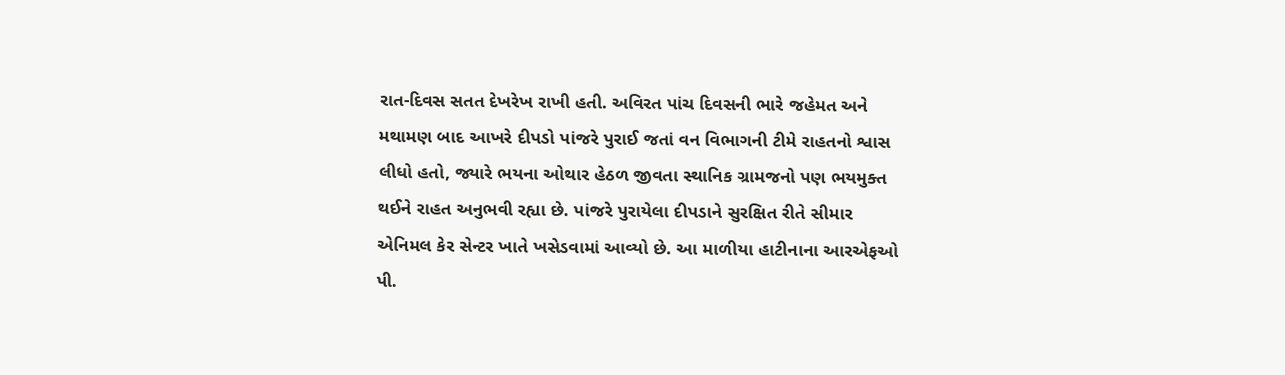રાત-દિવસ સતત દેખરેખ રાખી હતી. અવિરત પાંચ દિવસની ભારે જહેમત અને મથામણ બાદ આખરે દીપડો પાંજરે પુરાઈ જતાં વન વિભાગની ટીમે રાહતનો શ્વાસ લીધો હતો, જ્યારે ભયના ઓથાર હેઠળ જીવતા સ્થાનિક ગ્રામજનો પણ ભયમુક્ત થઈને રાહત અનુભવી રહ્યા છે. પાંજરે પુરાયેલા દીપડાને સુરક્ષિત રીતે સીમાર એનિમલ કેર સેન્ટર ખાતે ખસેડવામાં આવ્યો છે. આ માળીયા હાટીનાના આરએફઓ પી.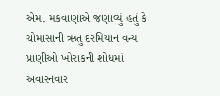એમ. મકવાણાએ જણાવ્યું હતું કે ચોમાસાની ઋતુ દરમિયાન વન્ય પ્રાણીઓ ખોરાકની શોધમાં અવારનવાર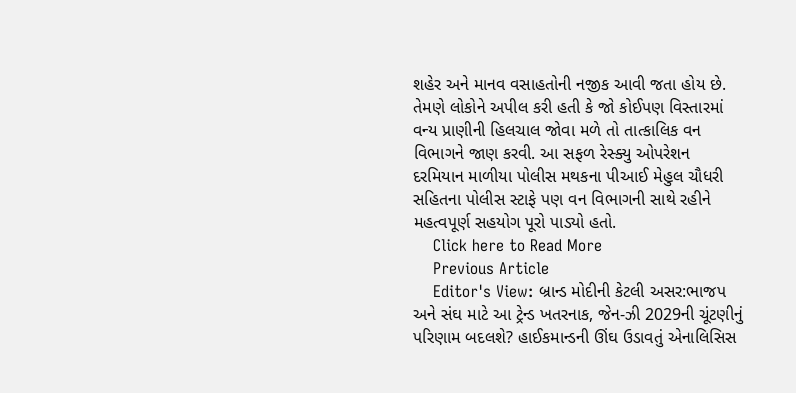શહેર અને માનવ વસાહતોની નજીક આવી જતા હોય છે. તેમણે લોકોને અપીલ કરી હતી કે જો કોઈપણ વિસ્તારમાં વન્ય પ્રાણીની હિલચાલ જોવા મળે તો તાત્કાલિક વન વિભાગને જાણ કરવી. આ સફળ રેસ્ક્યુ ઓપરેશન દરમિયાન માળીયા પોલીસ મથકના પીઆઈ મેહુલ ચૌધરી સહિતના પોલીસ સ્ટાફે પણ વન વિભાગની સાથે રહીને મહત્વપૂર્ણ સહયોગ પૂરો પાડ્યો હતો.
    Click here to Read More
    Previous Article
    Editor's View: બ્રાન્ડ મોદીની કેટલી અસર:ભાજપ અને સંઘ માટે આ ટ્રેન્ડ ખતરનાક, જેન-ઝી 2029ની ચૂંટણીનું પરિણામ બદલશે? હાઈકમાન્ડની ઊંઘ ઉડાવતું એનાલિસિસ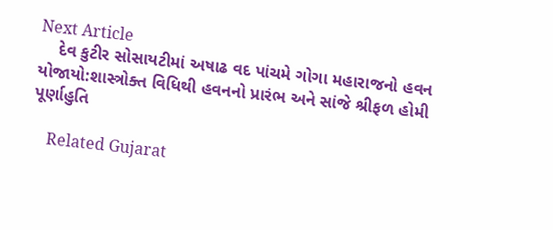Next Article
    દેવ કુટીર સોસાયટીમાં અષાઢ વદ પાંચમે ગોગા મહારાજનો હવન યોજાયો:શાસ્ત્રોક્ત વિધિથી હવનનો પ્રારંભ અને સાંજે શ્રીફળ હોમી પૂર્ણાહુતિ

    Related Gujarat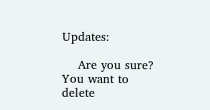Updates:

    Are you sure? You want to delete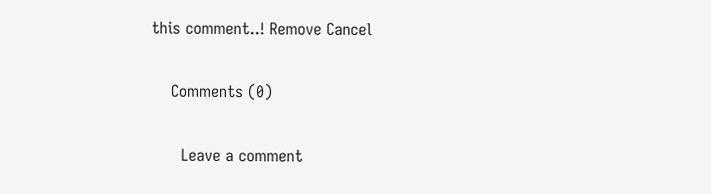this comment..! Remove Cancel

    Comments (0)

      Leave a comment